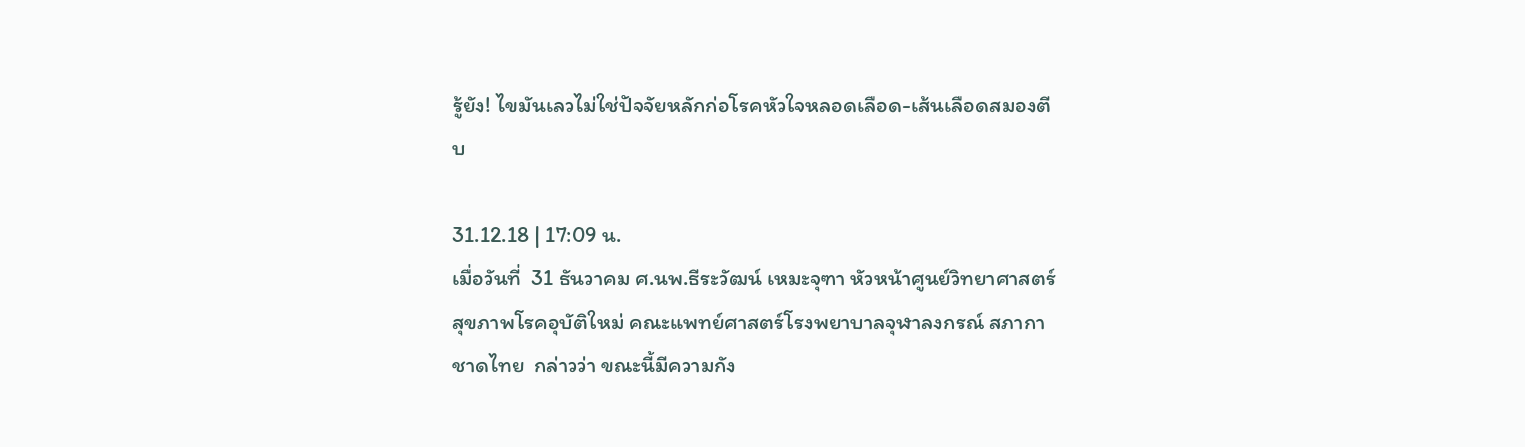รู้ยัง! ไขมันเลวไม่ใช่ปัจจัยหลักก่อโรคหัวใจหลอดเลือด-เส้นเลือดสมองตีบ

31.12.18 | 17:09 น.
เมื่อวันที่  31 ธันวาคม ศ.นพ.ธีระวัฒน์ เหมะจุฑา หัวหน้าศูนย์วิทยาศาสตร์สุขภาพโรคอุบัติใหม่ คณะแพทย์ศาสตร์โรงพยาบาลจุฬาลงกรณ์ สภากาชาดไทย  กล่าวว่า ขณะนี้มีความกัง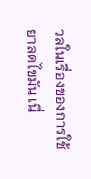วลในเรื่องของการใช้ยาลดไขมัน เนื่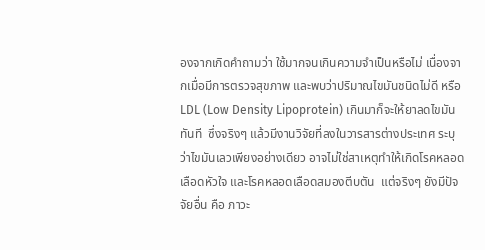องจากเกิดคำถามว่า ใช้มากจนเกินความจำเป็นหรือไม่ เนื่องจากเมื่อมีการตรวจสุขภาพ และพบว่าปริมาณไขมันชนิดไม่ดี หรือ  LDL (Low Density Lipoprotein) เกินมาก็จะให้ยาลดไขมันทันที  ซึ่งจริงๆ แล้วมีงานวิจัยที่ลงในวารสารต่างประเทศ ระบุว่าไขมันเลวเพียงอย่างเดียว อาจไม่ใช่สาเหตุทำให้เกิดโรคหลอดเลือดหัวใจ และโรคหลอดเลือดสมองตีบตัน  แต่จริงๆ ยังมีปัจจัยอื่น คือ ภาวะ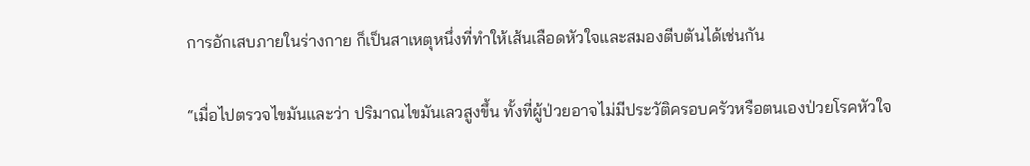การอักเสบภายในร่างกาย ก็เป็นสาเหตุหนึ่งที่ทำให้เส้นเลือดหัวใจและสมองตีบตันได้เช่นกัน

“เมื่อไปตรวจไขมันและว่า ปริมาณไขมันเลวสูงขึ้น ทั้งที่ผู้ป่วยอาจไม่มีประวัติครอบครัวหรือตนเองป่วยโรคหัวใจ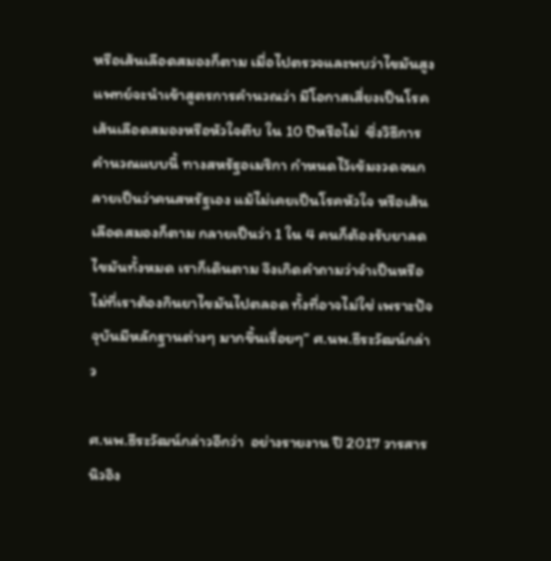หรือเส้นเลือดสมองก็ตาม เมื่อไปตรวจและพบว่าไขมันสูง  แพทย์จะนำเข้าสูตรการคำนวณว่า มีโอกาสเสี่ยงเป็นโรคเส้นเลือดสมองหรือหัวใจตีบ ใน 10 ปีหรือไม่  ซึ่งวิธีการคำนวณแบบนี้ ทางสหรัฐอเมริกา กำหนดไว้เข้มงวดจนกลายเป็นว่าคนสหรัฐเอง แม้ไม่เคยเป็นโรคหัวใจ หรือเส้นเลือดสมองก็ตาม กลายเป็นว่า 1 ใน 4 คนก็ต้องรับยาลดไขมันทั้งหมด เราก็เดินตาม จึงเกิดคำถามว่าจำเป็นหรือไม่ที่เราต้องกินยาไขมันไปตลอด ทั้งที่อาจไม่ใช่ เพราะปัจจุบันมีหลักฐานต่างๆ มากขึ้นเรื่อยๆ” ศ.นพ.ธีระวัฒน์กล่าว

ศ.นพ.ธีระวัฒน์กล่าวอีกว่า  อย่างรายงาน ปี 2017 วารสารนิวอิง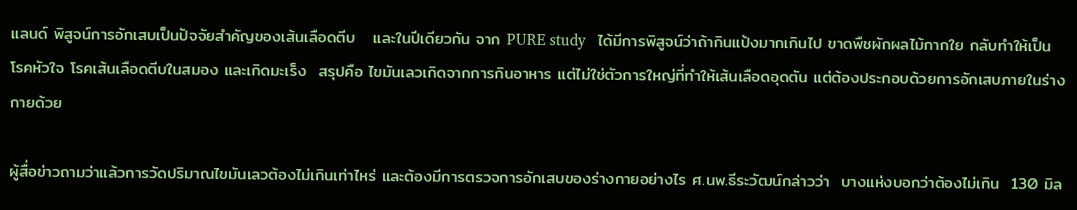แลนด์ พิสูจน์การอักเสบเป็นปัจจัยสำคัญของเส้นเลือดตีบ   และในปีเดียวกัน จาก PURE study   ได้มีการพิสูจน์ว่าถ้ากินแป้งมากเกินไป ขาดพืชผักผลไม้กากใย กลับทำให้เป็นโรคหัวใจ โรคเส้นเลือดตีบในสมอง และเกิดมะเร็ง  สรุปคือ ไขมันเลวเกิดจากการกินอาหาร แต่ไม่ใช่ตัวการใหญ่ที่ทำให้เส้นเลือดอุดตัน แต่ต้องประกอบด้วยการอักเสบภายในร่างกายด้วย

ผู้สื่อข่าวถามว่าแล้วการวัดปริมาณไขมันเลวต้องไม่เกินเท่าไหร่ และต้องมีการตรวจการอักเสบของร่างกายอย่างไร ศ.นพ.ธีระวัฒน์กล่าวว่า  บางแห่งบอกว่าต้องไม่เกิน  130 มิล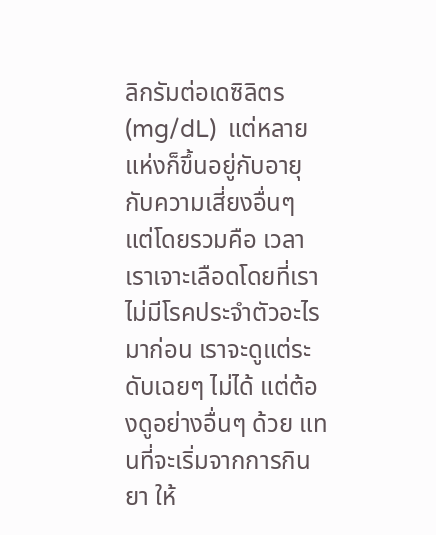ลิกรัมต่อเดซิลิตร (mg/dL)  แต่หลายแห่งก็ขึ้นอยู่กับอายุ กับความเสี่ยงอื่นๆ แต่โดยรวมคือ เวลาเราเจาะเลือดโดยที่เราไม่มีโรคประจำตัวอะไรมาก่อน เราจะดูแต่ระดับเฉยๆ ไม่ได้ แต่ต้องดูอย่างอื่นๆ ด้วย แทนที่จะเริ่มจากการกินยา ให้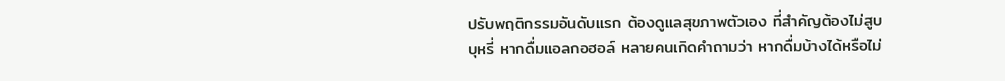ปรับพฤติกรรมอันดับแรก ต้องดูแลสุขภาพตัวเอง ที่สำคัญต้องไม่สูบบุหรี่ หากดื่มแอลกอฮอล์ หลายคนเกิดคำถามว่า หากดื่มบ้างได้หรือไม่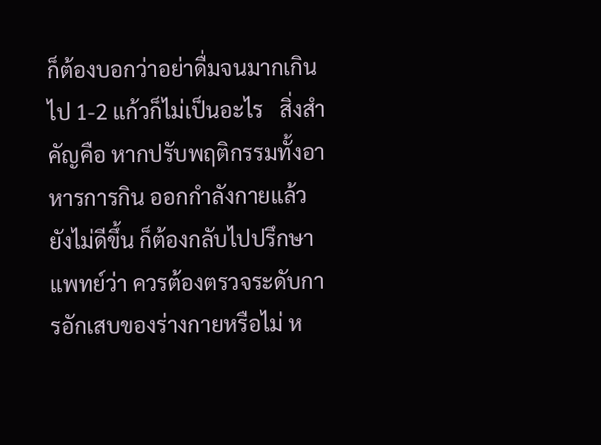ก็ต้องบอกว่าอย่าดื่มจนมากเกินไป 1-2 แก้วก็ไม่เป็นอะไร   สิ่งสำคัญคือ หากปรับพฤติกรรมทั้งอาหารการกิน ออกกำลังกายแล้ว ยังไม่ดีขึ้น ก็ต้องกลับไปปรึกษาแพทย์ว่า ควรต้องตรวจระดับการอักเสบของร่างกายหรือไม่ ห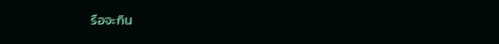รือจะกิน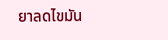ยาลดไขมัน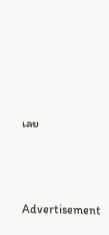เลย





Advertisement